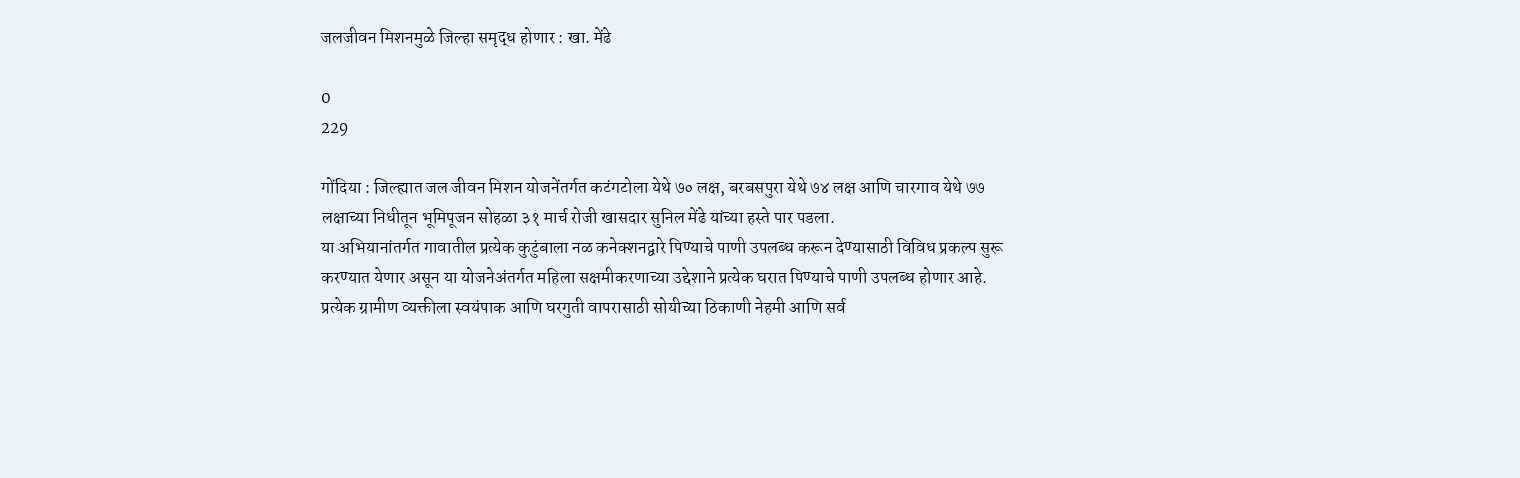जलजीवन मिशनमुळे जिल्हा समृद्ध होणार : खा. मेंढे

0
229

गोंदिया : जिल्ह्यात जल जीवन मिशन योजनेंतर्गत कटंगटोला येथे ७० लक्ष, बरबसपुरा येथे ७४ लक्ष आणि चारगाव येथे ७७ लक्षाच्या निधीतून भूमिपूजन सोहळा ३१ मार्च रोजी खासदार सुनिल मेंढे यांच्या हस्ते पार पडला.
या अभियानांतर्गत गावातील प्रत्येक कुटुंबाला नळ कनेक्शनद्वारे पिण्याचे पाणी उपलब्ध करून देण्यासाठी विविध प्रकल्प सुरू करण्यात येणार असून या योजनेअंतर्गत महिला सक्षमीकरणाच्या उद्देशाने प्रत्येक घरात पिण्याचे पाणी उपलब्ध होणार आहे.
प्रत्येक ग्रामीण व्यक्तीला स्वयंपाक आणि घरगुती वापरासाठी सोयीच्या ठिकाणी नेहमी आणि सर्व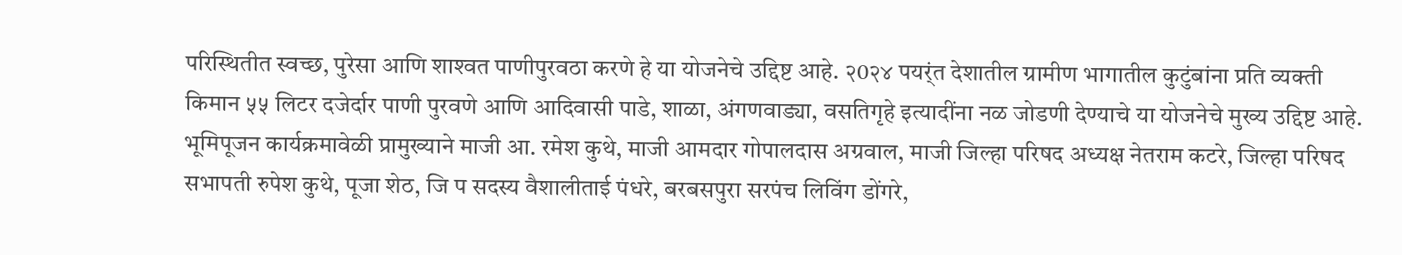परिस्थितीत स्वच्छ, पुरेसा आणि शाश्‍वत पाणीपुरवठा करणे हे या योजनेचे उद्दिष्ट आहे. २0२४ पयर्ंत देशातील ग्रामीण भागातील कुटुंबांना प्रति व्यक्ती किमान ५५ लिटर दजेर्दार पाणी पुरवणे आणि आदिवासी पाडे, शाळा, अंगणवाड्या, वसतिगृहे इत्यादींना नळ जोडणी देण्याचे या योजनेचे मुख्य उद्दिष्ट आहे.
भूमिपूजन कार्यक्रमावेळी प्रामुख्याने माजी आ. रमेश कुथे, माजी आमदार गोपालदास अग्रवाल, माजी जिल्हा परिषद अध्यक्ष नेतराम कटरे, जिल्हा परिषद सभापती रुपेश कुथे, पूजा शेठ, जि प सदस्य वैशालीताई पंधरे, बरबसपुरा सरपंच लिविंग डोंगरे,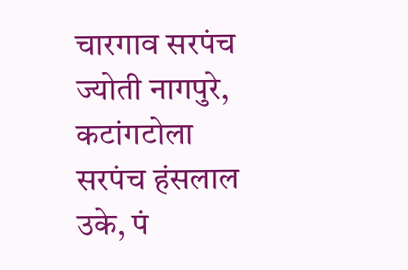चारगाव सरपंच ज्योती नागपुरे, कटांगटोला सरपंच हंसलाल उके, पं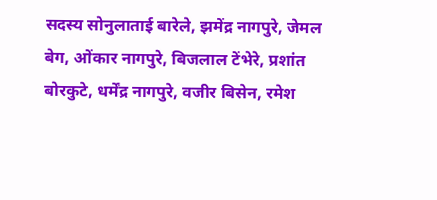सदस्य सोनुलाताई बारेले, झमेंद्र नागपुरे, जेमल बेग, ओंकार नागपुरे, बिजलाल टेंभेरे, प्रशांत बोरकुटे, धर्मेंद्र नागपुरे, वजीर बिसेन, रमेश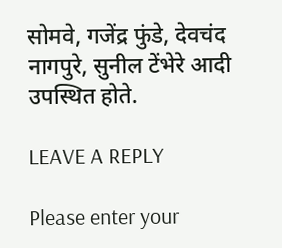सोमवे, गजेंद्र फुंडे, देवचंद नागपुरे, सुनील टेंभेरे आदी उपस्थित होते.

LEAVE A REPLY

Please enter your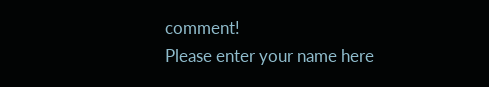comment!
Please enter your name here